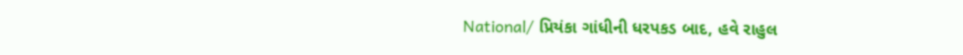National/ પ્રિયંકા ગાંધીની ધરપકડ બાદ, હવે રાહુલ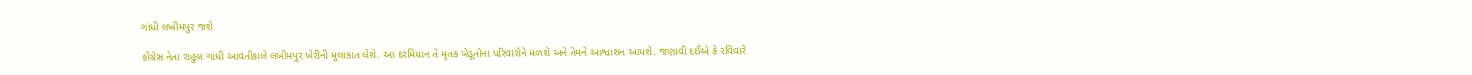ગાંધી લખીમપુર જશે

કોંગ્રેસ નેતા રાહુલ ગાંધી આવતીકાલે લખીમપુર ખેરીની મુલાકાત લેશે. આ દરમિયાન તે મૃતક ખેડૂતોના પરિવારોને મળશે અને તેમને આશ્વાશન આપશે. જણાવી દઈએ કે રવિવારે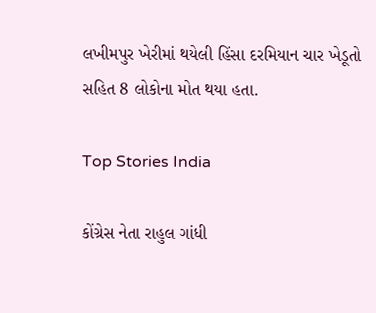લખીમપુર ખેરીમાં થયેલી હિંસા દરમિયાન ચાર ખેડૂતો સહિત 8 લોકોના મોત થયા હતા.

Top Stories India

કોંગ્રેસ નેતા રાહુલ ગાંધી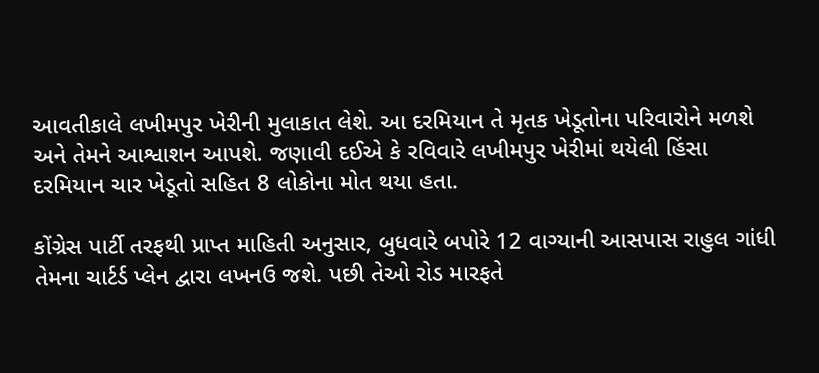આવતીકાલે લખીમપુર ખેરીની મુલાકાત લેશે. આ દરમિયાન તે મૃતક ખેડૂતોના પરિવારોને મળશે અને તેમને આશ્વાશન આપશે. જણાવી દઈએ કે રવિવારે લખીમપુર ખેરીમાં થયેલી હિંસા દરમિયાન ચાર ખેડૂતો સહિત 8 લોકોના મોત થયા હતા.

કોંગ્રેસ પાર્ટી તરફથી પ્રાપ્ત માહિતી અનુસાર, બુધવારે બપોરે 12 વાગ્યાની આસપાસ રાહુલ ગાંધી તેમના ચાર્ટર્ડ પ્લેન દ્વારા લખનઉ જશે. પછી તેઓ રોડ મારફતે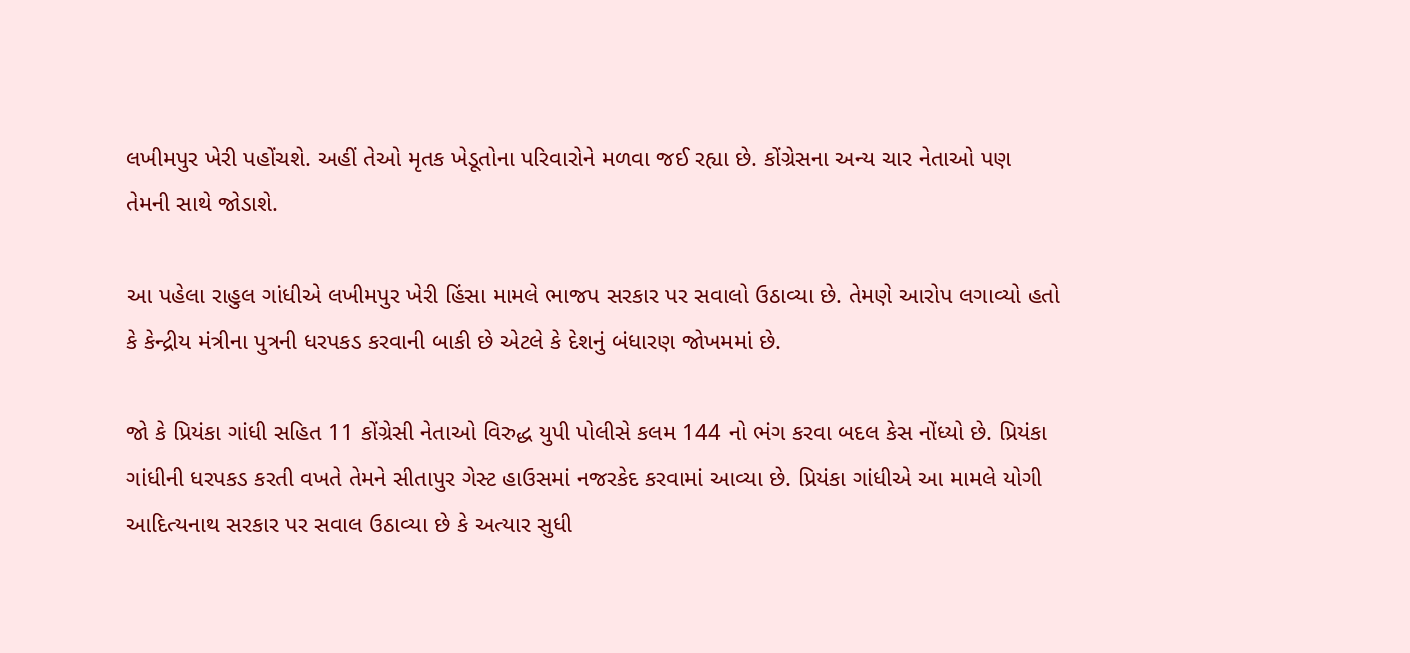લખીમપુર ખેરી પહોંચશે. અહીં તેઓ મૃતક ખેડૂતોના પરિવારોને મળવા જઈ રહ્યા છે. કોંગ્રેસના અન્ય ચાર નેતાઓ પણ તેમની સાથે જોડાશે.

આ પહેલા રાહુલ ગાંધીએ લખીમપુર ખેરી હિંસા મામલે ભાજપ સરકાર પર સવાલો ઉઠાવ્યા છે. તેમણે આરોપ લગાવ્યો હતો કે કેન્દ્રીય મંત્રીના પુત્રની ધરપકડ કરવાની બાકી છે એટલે કે દેશનું બંધારણ જોખમમાં છે.

જો કે પ્રિયંકા ગાંધી સહિત 11 કોંગ્રેસી નેતાઓ વિરુદ્ધ યુપી પોલીસે કલમ 144 નો ભંગ કરવા બદલ કેસ નોંધ્યો છે. પ્રિયંકા ગાંધીની ધરપકડ કરતી વખતે તેમને સીતાપુર ગેસ્ટ હાઉસમાં નજરકેદ કરવામાં આવ્યા છે. પ્રિયંકા ગાંધીએ આ મામલે યોગી આદિત્યનાથ સરકાર પર સવાલ ઉઠાવ્યા છે કે અત્યાર સુધી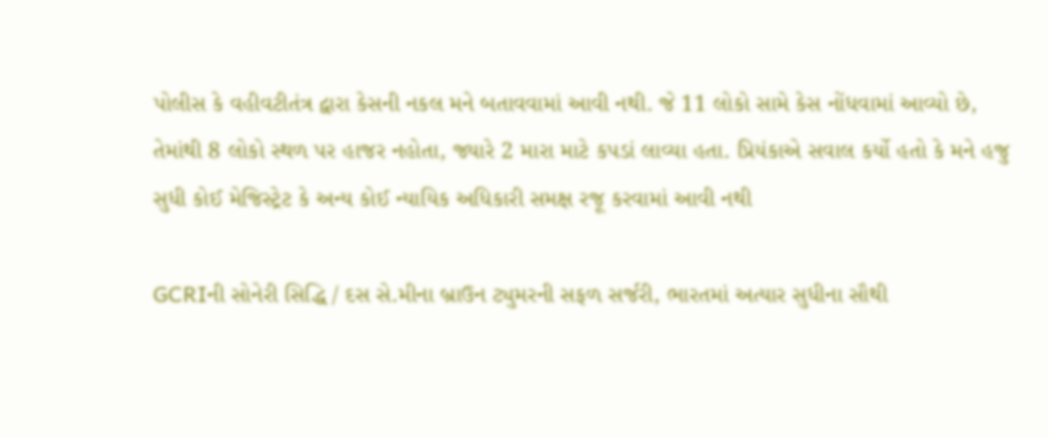પોલીસ કે વહીવટીતંત્ર દ્વારા કેસની નકલ મને બતાવવામાં આવી નથી. જે 11 લોકો સામે કેસ નોંધવામાં આવ્યો છે, તેમાંથી 8 લોકો સ્થળ પર હાજર નહોતા, જ્યારે 2 મારા માટે કપડાં લાવ્યા હતા. પ્રિયંકાએ સવાલ કર્યો હતો કે મને હજુ સુધી કોઈ મેજિસ્ટ્રેટ કે અન્ય કોઈ ન્યાયિક અધિકારી સમક્ષ રજૂ કરવામાં આવી નથી

GCRIની સોનેરી સિદ્ધિ / દસ સે.મીના બ્રાઉન ટ્યુમરની સફળ સર્જરી, ભારતમાં અત્યાર સુધીના સૌથી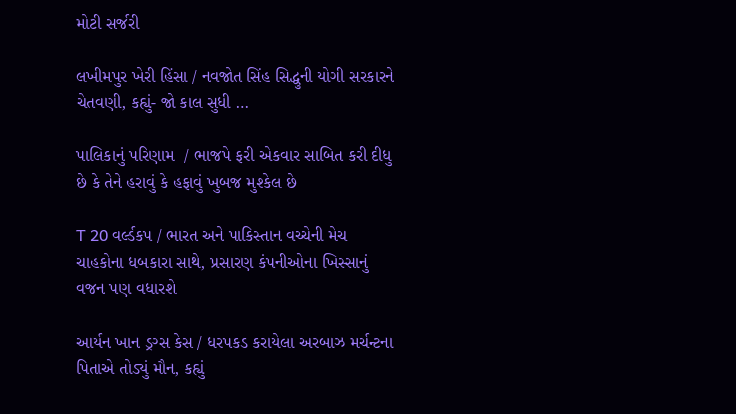મોટી સર્જરી

લખીમપુર ખેરી હિંસા / નવજોત સિંહ સિદ્ધુની યોગી સરકારને ચેતવણી, કહ્યું- જો કાલ સુધી …

પાલિકાનું પરિણામ  / ભાજપે ફરી એકવાર સાબિત કરી દીધુ છે કે તેને હરાવું કે હફાવું ખુબજ મુશ્કેલ છે

T 20 વર્લ્ડકપ / ભારત અને પાકિસ્તાન વચ્ચેની મેચ ચાહકોના ધબકારા સાથે, પ્રસારણ કંપનીઓના ખિસ્સાનું વજન પણ વધારશે

આર્યન ખાન ડ્રગ્સ કેસ / ધરપકડ કરાયેલા અરબાઝ મર્ચન્ટના પિતાએ તોડ્યું મૌન, કહ્યું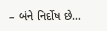– બંને નિર્દોષ છે…